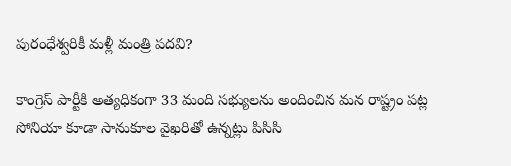పురంధేశ్వరికీ మళ్లీ మంత్రి పదవి?

కాంగ్రెస్ పార్టీకి అత్యధికంగా 33 మంది సభ్యులను అందించిన మన రాష్ట్రం పట్ల సోనియా కూడా సానుకూల వైఖరితో ఉన్నట్లు పిసిసి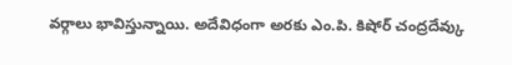వర్గాలు భావిస్తున్నాయి. అదేవిధంగా అరకు ఎం.పి. కిషోర్ చంద్రదేవ్కు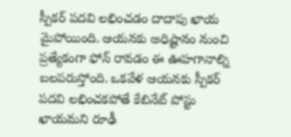స్పీకర్ పదవి లభించడం దాదాపు ఖాయ మైపోయింది. ఆయనకు అధిష్టానం నుంచి ప్రత్యేకంగా ఫోన్ రావడం ఈ ఊహగానాల్ని బలపరుస్తోంది. ఒకవేళ ఆయనకు స్పీకర్ పదవి లభించకపోతే కేబినేట్ పోస్టు ఖాయమని రూఢీ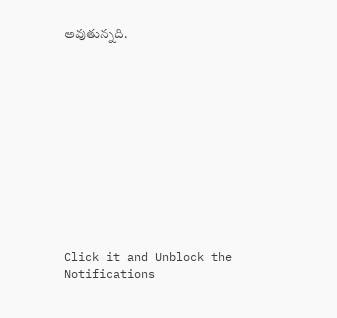అవుతున్నది.












Click it and Unblock the Notifications